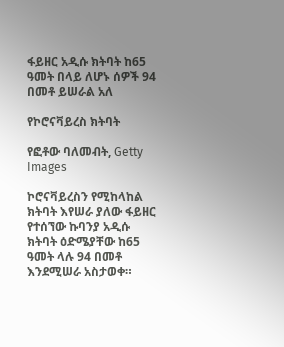ፋይዘር አዲሱ ክትባት ከ65 ዓመት በላይ ለሆኑ ሰዎች 94 በመቶ ይሠራል አለ

የኮሮናቫይረስ ክትባት

የፎቶው ባለመብት, Getty Images

ኮሮናቫይረስን የሚከላከል ክትባት እየሠራ ያለው ፋይዘር የተሰኘው ኩባንያ አዲሱ ክትባት ዕድሜያቸው ከ65 ዓመት ላሉ 94 በመቶ እንደሚሠራ አስታወቀ።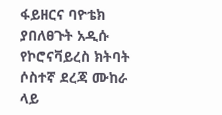ፋይዘርና ባዮቴክ ያበለፀጉት አዲሱ የኮሮናቫይረስ ክትባት ሶስተኛ ደረጃ ሙከራ ላይ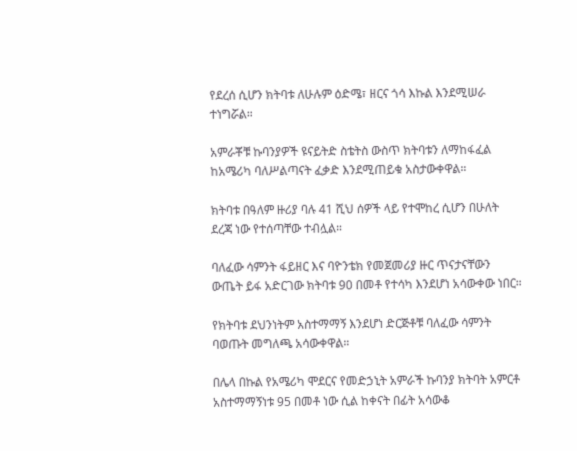የደረሰ ሲሆን ክትባቱ ለሁሉም ዕድሜ፣ ዘርና ጎሳ እኩል እንደሚሠራ ተነግሯል።

አምራቾቹ ኩባንያዎች ዩናይትድ ስቴትስ ውስጥ ክትባቱን ለማከፋፈል ከአሜሪካ ባለሥልጣናት ፈቃድ እንደሚጠይቁ አስታውቀዋል።

ክትባቱ በዓለም ዙሪያ ባሉ 41 ሺህ ሰዎች ላይ የተሞከረ ሲሆን በሁለት ደረጃ ነው የተሰጣቸው ተብሏል።

ባለፈው ሳምንት ፋይዘር እና ባዮንቴክ የመጀመሪያ ዙር ጥናታናቸውን ውጤት ይፋ አድርገው ክትባቱ 90 በመቶ የተሳካ እንደሆነ አሳውቀው ነበር።

የክትባቱ ደህንነትም አስተማማኝ እንደሆነ ድርጅቶቹ ባለፈው ሳምንት ባወጡት መግለጫ አሳውቀዋል።

በሌላ በኩል የአሜሪካ ሞደርና የመድኃኒት አምራች ኩባንያ ክትባት አምርቶ አስተማማኝነቱ 95 በመቶ ነው ሲል ከቀናት በፊት አሳውቆ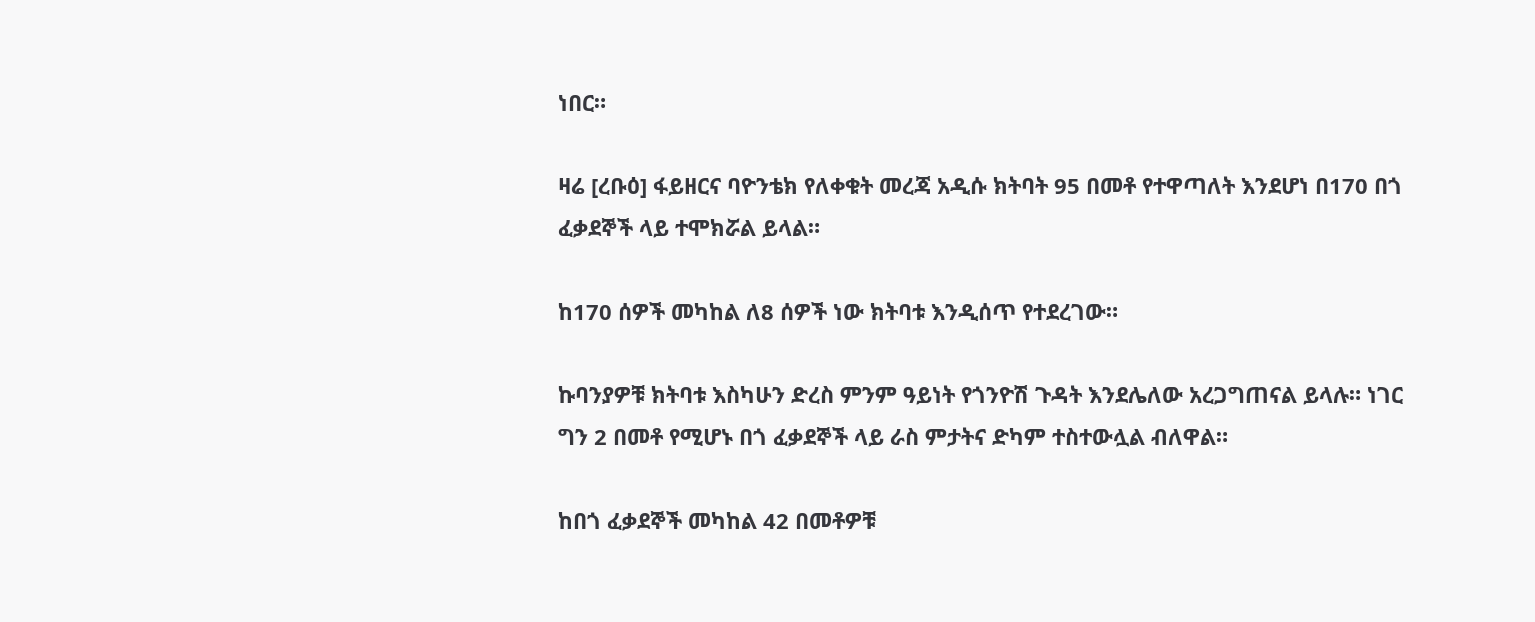ነበር።

ዛሬ [ረቡዕ] ፋይዘርና ባዮንቴክ የለቀቁት መረጃ አዲሱ ክትባት 95 በመቶ የተዋጣለት እንደሆነ በ170 በጎ ፈቃደኞች ላይ ተሞክሯል ይላል።

ከ170 ሰዎች መካከል ለ8 ሰዎች ነው ክትባቱ እንዲሰጥ የተደረገው።

ኩባንያዎቹ ክትባቱ እስካሁን ድረስ ምንም ዓይነት የጎንዮሽ ጉዳት እንደሌለው አረጋግጠናል ይላሉ። ነገር ግን 2 በመቶ የሚሆኑ በጎ ፈቃደኞች ላይ ራስ ምታትና ድካም ተስተውሏል ብለዋል።

ከበጎ ፈቃደኞች መካከል 42 በመቶዎቹ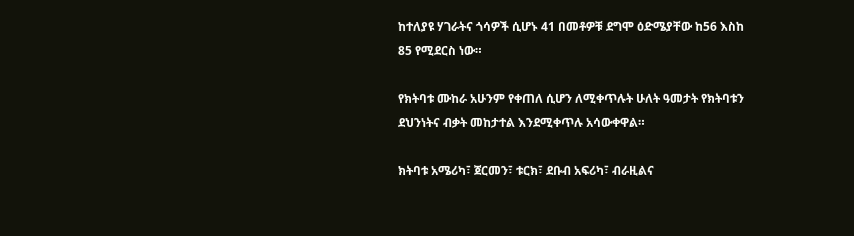ከተለያዩ ሃገራትና ጎሳዎች ሲሆኑ 41 በመቶዎቹ ደግሞ ዕድሜያቸው ከ56 እስከ 85 የሚደርስ ነው።

የክትባቱ ሙከራ አሁንም የቀጠለ ሲሆን ለሚቀጥሉት ሁለት ዓመታት የክትባቱን ደህንነትና ብቃት መከታተል እንደሚቀጥሉ አሳውቀዋል።

ክትባቱ አሜሪካ፣ ጀርመን፣ ቱርክ፣ ደቡብ አፍሪካ፣ ብራዚልና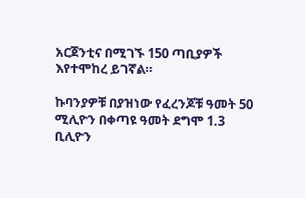አርጀንቲና በሚገኙ 150 ጣቢያዎች እየተሞከረ ይገኛል።

ኩባንያዎቹ በያዝነው የፈረንጆቹ ዓመት 50 ሚሊዮን በቀጣዩ ዓመት ደግሞ 1.3 ቢሊዮን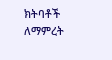ክትባቶች ለማምረት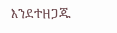እንደተዘጋጁ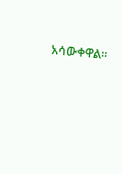አሳውቀዋል።